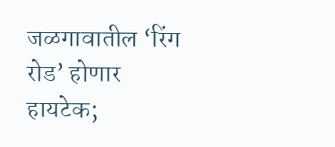जळगावातील ‘रिंग रोड’ होणार हायटेक;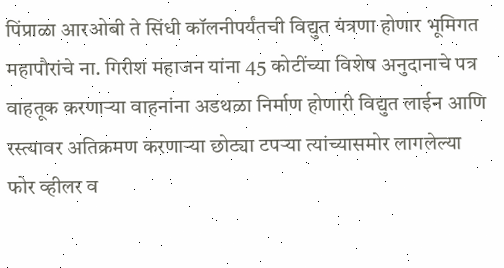पिंप्राळा आरओबी ते सिंधी कॉलनीपर्यंतची विद्युत यंत्रणा होणार भूमिगत महापौरांचे ना. गिरीश महाजन यांना 45 कोटींच्या विशेष अनुदानाचे पत्र वाहतूक करणाऱ्या वाहनांना अडथळा निर्माण होणारी विद्युत लाईन आणि रस्त्यावर अतिक्रमण करणाऱ्या छोट्या टपऱ्या त्यांच्यासमोर लागलेल्या फोर व्हीलर व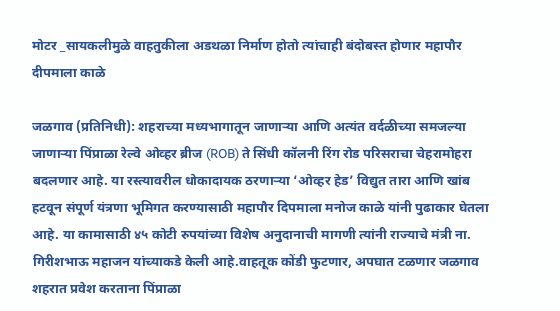मोटर _सायकलीमुळे वाहतुकीला अडथळा निर्माण होतो त्यांचाही बंदोबस्त होणार महापौर दीपमाला काळे

जळगाव (प्रतिनिधी): शहराच्या मध्यभागातून जाणाऱ्या आणि अत्यंत वर्दळीच्या समजल्या जाणाऱ्या पिंप्राळा रेल्वे ओव्हर ब्रीज (ROB) ते सिंधी कॉलनी रिंग रोड परिसराचा चेहरामोहरा बदलणार आहे. या रस्त्यावरील धोकादायक ठरणाऱ्या ‘ओव्हर हेड’ विद्युत तारा आणि खांब हटवून संपूर्ण यंत्रणा भूमिगत करण्यासाठी महापौर दिपमाला मनोज काळे यांनी पुढाकार घेतला आहे. या कामासाठी ४५ कोटी रुपयांच्या विशेष अनुदानाची मागणी त्यांनी राज्याचे मंत्री ना. गिरीशभाऊ महाजन यांच्याकडे केली आहे.वाहतूक कोंडी फुटणार, अपघात टळणार जळगाव शहरात प्रवेश करताना पिंप्राळा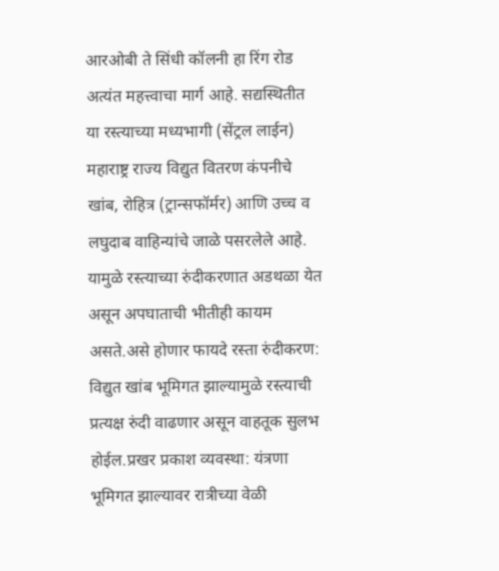आरओबी ते सिंधी कॉलनी हा रिंग रोड अत्यंत महत्त्वाचा मार्ग आहे. सद्यस्थितीत या रस्त्याच्या मध्यभागी (सेंट्रल लाईन) महाराष्ट्र राज्य विद्युत वितरण कंपनीचे खांब, रोहित्र (ट्रान्सफॉर्मर) आणि उच्च व लघुदाब वाहिन्यांचे जाळे पसरलेले आहे. यामुळे रस्त्याच्या रुंदीकरणात अडथळा येत असून अपघाताची भीतीही कायम असते.असे होणार फायदे रस्ता रुंदीकरण: विद्युत खांब भूमिगत झाल्यामुळे रस्त्याची प्रत्यक्ष रुंदी वाढणार असून वाहतूक सुलभ होईल.प्रखर प्रकाश व्यवस्था: यंत्रणा भूमिगत झाल्यावर रात्रीच्या वेळी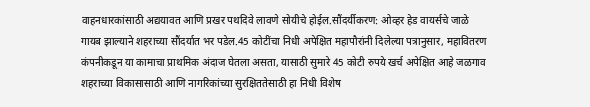वाहनधारकांसाठी अद्ययावत आणि प्रखर पथदिवे लावणे सोयीचे होईल.सौंदर्यीकरण: ओव्हर हेड वायर्सचे जाळे गायब झाल्याने शहराच्या सौंदर्यात भर पडेल.45 कोटींचा निधी अपेक्षित महापौरांनी दिलेल्या पत्रानुसार, महावितरण कंपनीकडून या कामाचा प्राथमिक अंदाज घेतला असता, यासाठी सुमारे 45 कोटी रुपये खर्च अपेक्षित आहे जळगाव शहराच्या विकासासाठी आणि नागरिकांच्या सुरक्षिततेसाठी हा निधी विशेष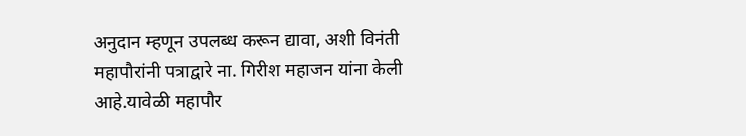अनुदान म्हणून उपलब्ध करून द्यावा, अशी विनंती महापौरांनी पत्राद्वारे ना. गिरीश महाजन यांना केली आहे.यावेळी महापौर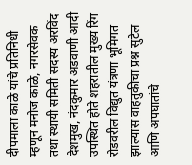दीपमाला काळे यांचे प्रतिनिधी म्हणून मनोज काळे, नगरसेवक तथा स्थायी समिती सदस्य अरविंद देशमुख, नंदकुमार अडवाणी आदी उपस्थित होते शहरातील मुख्य रिंग रोडवरील विद्युत यंत्रणा भूमिगत झाल्यास वाहतुकीचा प्रश्न सुटेल आणि अपघातांचे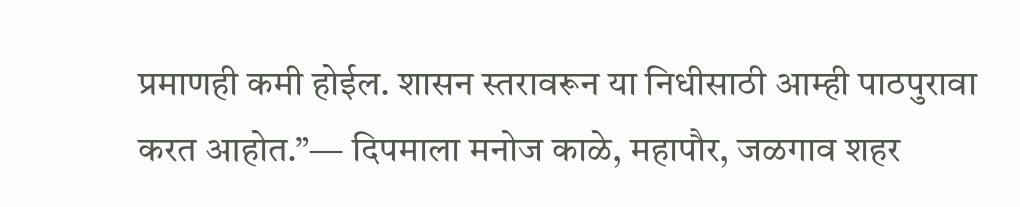प्रमाणही कमी होईल. शासन स्तरावरून या निधीसाठी आम्ही पाठपुरावा करत आहोत.”— दिपमाला मनोज काळे, महापौर, जळगाव शहर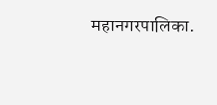महानगरपालिका.